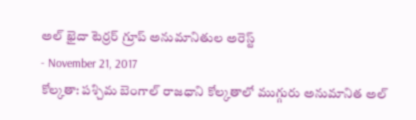అల్ ఖైదా టెర్రర్ గ్రూప్ అనుమానితుల అరెస్ట్
- November 21, 2017
కోల్కతా: పశ్చిమ బెంగాల్ రాజధాని కోల్కతాలో ముగ్గురు అనుమానిత అల్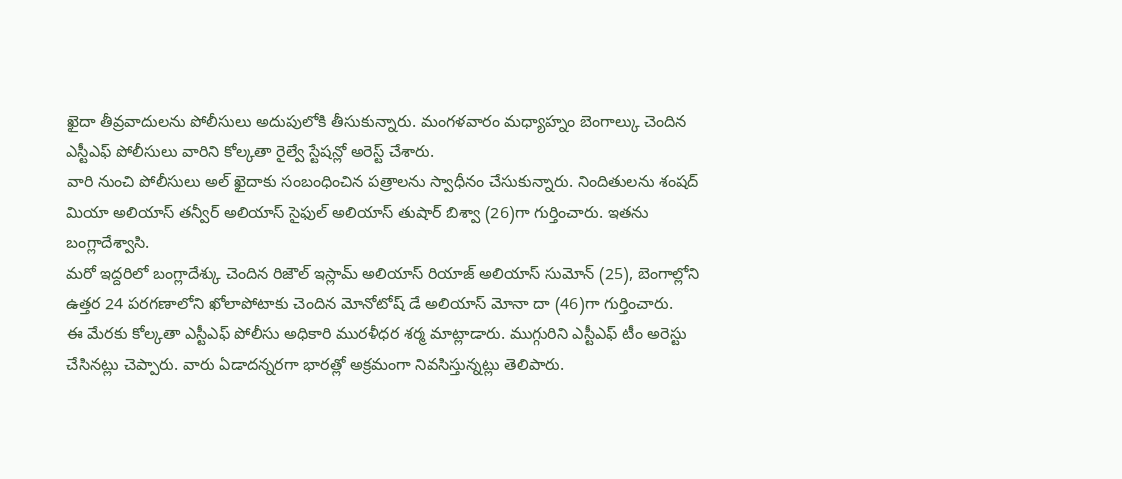ఖైదా తీవ్రవాదులను పోలీసులు అదుపులోకి తీసుకున్నారు. మంగళవారం మధ్యాహ్నం బెంగాల్కు చెందిన ఎస్టీఎఫ్ పోలీసులు వారిని కోల్కతా రైల్వే స్టేషన్లో అరెస్ట్ చేశారు.
వారి నుంచి పోలీసులు అల్ ఖైదాకు సంబంధించిన పత్రాలను స్వాధీనం చేసుకున్నారు. నిందితులను శంషద్ మియా అలియాస్ తన్వీర్ అలియాస్ సైఫుల్ అలియాస్ తుషార్ బిశ్వా (26)గా గుర్తించారు. ఇతను బంగ్లాదేశ్వాసి.
మరో ఇద్దరిలో బంగ్లాదేశ్కు చెందిన రిజౌల్ ఇస్లామ్ అలియాస్ రియాజ్ అలియాస్ సుమోన్ (25), బెంగాల్లోని ఉత్తర 24 పరగణాలోని ఖోలాపోటాకు చెందిన మోనోటోష్ డే అలియాస్ మోనా దా (46)గా గుర్తించారు.
ఈ మేరకు కోల్కతా ఎస్టీఎఫ్ పోలీసు అధికారి మురళీధర శర్మ మాట్లాడారు. ముగ్గురిని ఎస్టీఎఫ్ టీం అరెస్టు చేసినట్లు చెప్పారు. వారు ఏడాదన్నరగా భారత్లో అక్రమంగా నివసిస్తున్నట్లు తెలిపారు.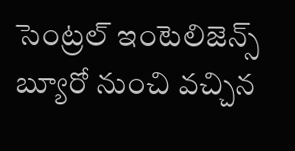సెంట్రల్ ఇంటెలిజెన్స్ బ్యూరో నుంచి వచ్చిన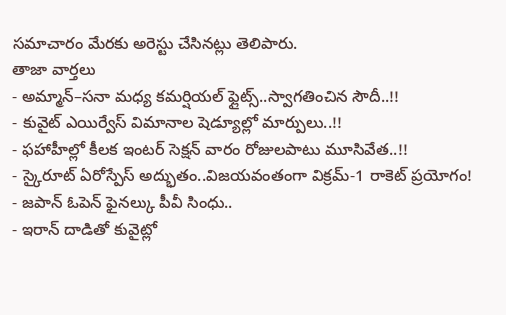సమాచారం మేరకు అరెస్టు చేసినట్లు తెలిపారు.
తాజా వార్తలు
- అమ్మాన్–సనా మధ్య కమర్షియల్ ఫ్లైట్స్..స్వాగతించిన సౌదీ..!!
- కువైట్ ఎయిర్వేస్ విమానాల షెడ్యూల్లో మార్పులు..!!
- ఫహాహీల్లో కీలక ఇంటర్ సెక్షన్ వారం రోజులపాటు మూసివేత..!!
- స్కైరూట్ ఏరోస్పేస్ అద్భుతం..విజయవంతంగా విక్రమ్-1 రాకెట్ ప్రయోగం!
- జపాన్ ఓపెన్ ఫైనల్కు పీవీ సింధు..
- ఇరాన్ దాడితో కువైట్లో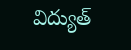విద్యుత్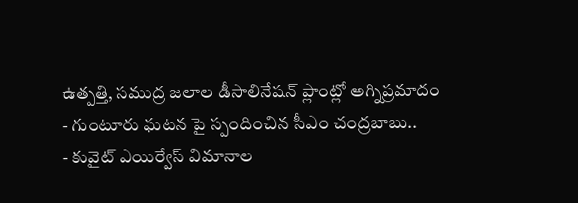ఉత్పత్తి, సముద్ర జలాల డీసాలినేషన్ ప్లాంట్లో అగ్నిప్రమాదం
- గుంటూరు ఘటన పై స్పందించిన సీఎం చంద్రబాబు..
- కువైట్ ఎయిర్వేస్ విమానాల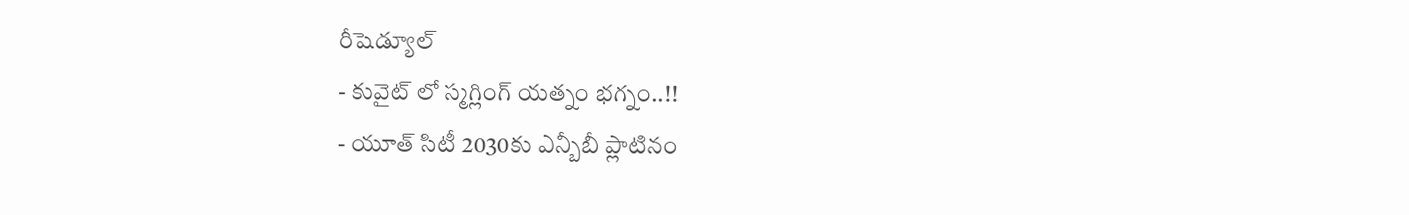రీషెడ్యూల్
- కువైట్ లో స్మగ్లింగ్ యత్నం భగ్నం..!!
- యూత్ సిటీ 2030కు ఎన్బీబీ ప్లాటినం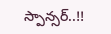స్పాన్సర్..!!